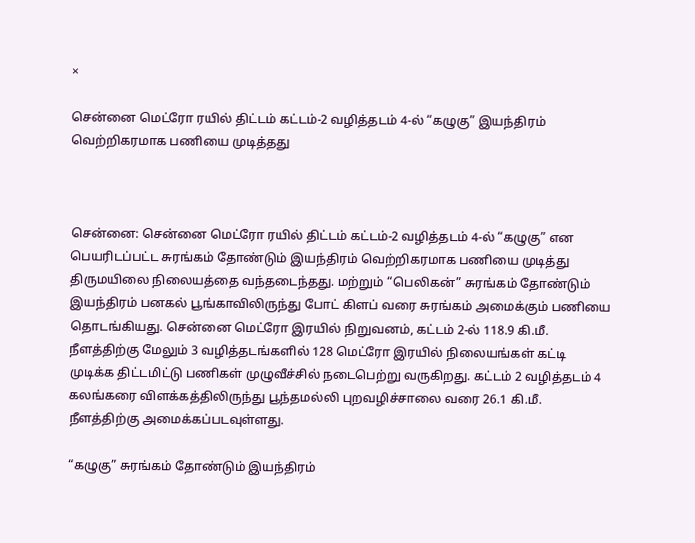×

சென்னை மெட்ரோ ரயில் திட்டம் கட்டம்-2 வழித்தடம் 4-ல் “கழுகு” இயந்திரம் வெற்றிகரமாக பணியை முடித்தது



சென்னை: சென்னை மெட்ரோ ரயில் திட்டம் கட்டம்-2 வழித்தடம் 4-ல் “கழுகு” என பெயரிடப்பட்ட சுரங்கம் தோண்டும் இயந்திரம் வெற்றிகரமாக பணியை முடித்து திருமயிலை நிலையத்தை வந்தடைந்தது. மற்றும் “பெலிகன்” சுரங்கம் தோண்டும் இயந்திரம் பனகல் பூங்காவிலிருந்து போட் கிளப் வரை சுரங்கம் அமைக்கும் பணியை தொடங்கியது. சென்னை மெட்ரோ இரயில் நிறுவனம், கட்டம் 2-ல் 118.9 கி.மீ. நீளத்திற்கு மேலும் 3 வழித்தடங்களில் 128 மெட்ரோ இரயில் நிலையங்கள் கட்டி முடிக்க திட்டமிட்டு பணிகள் முழுவீச்சில் நடைபெற்று வருகிறது. கட்டம் 2 வழித்தடம் 4 கலங்கரை விளக்கத்திலிருந்து பூந்தமல்லி புறவழிச்சாலை வரை 26.1 கி.மீ. நீளத்திற்கு அமைக்கப்படவுள்ளது.

“கழுகு” சுரங்கம் தோண்டும் இயந்திரம்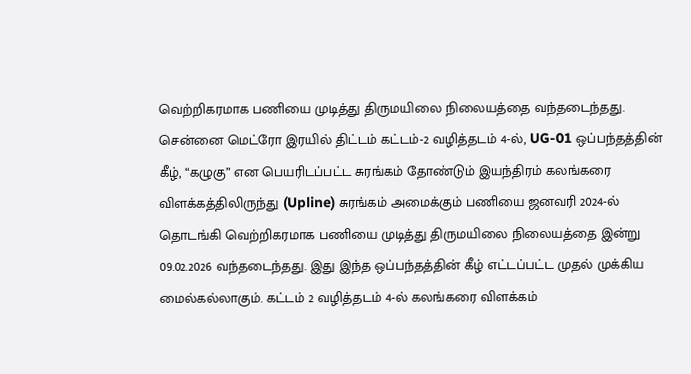வெற்றிகரமாக பணியை முடித்து திருமயிலை நிலையத்தை வந்தடைந்தது. சென்னை மெட்ரோ இரயில் திட்டம் கட்டம்-2 வழித்தடம் 4-ல், UG-01 ஒப்பந்தத்தின் கீழ், “கழுகு” என பெயரிடப்பட்ட சுரங்கம் தோண்டும் இயந்திரம் கலங்கரை விளக்கத்திலிருந்து (Upline) சுரங்கம் அமைக்கும் பணியை ஜனவரி 2024-ல் தொடங்கி வெற்றிகரமாக பணியை முடித்து திருமயிலை நிலையத்தை இன்று 09.02.2026 வந்தடைந்தது. இது இந்த ஒப்பந்தத்தின் கீழ் எட்டப்பட்ட முதல் முக்கிய மைல்கல்லாகும். கட்டம் 2 வழித்தடம் 4-ல் கலங்கரை விளக்கம்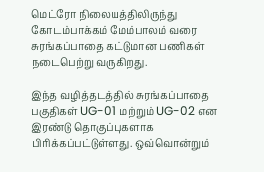மெட்ரோ நிலையத்திலிருந்து கோடம்பாக்கம் மேம்பாலம் வரை சுரங்கப்பாதை கட்டுமான பணிகள் நடைபெற்று வருகிறது.

இந்த வழித்தடத்தில் சுரங்கப்பாதை பகுதிகள் UG-01 மற்றும் UG-02 என இரண்டு தொகுப்புகளாக பிரிக்கப்பட்டுள்ளது. ஒவ்வொன்றும்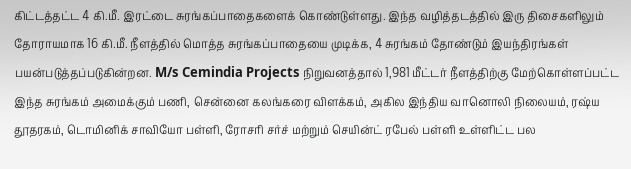கிட்டத்தட்ட 4 கி.மீ. இரட்டை சுரங்கப்பாதைகளைக் கொண்டுள்ளது. இந்த வழித்தடத்தில் இரு திசைகளிலும் தோராயமாக 16 கி.மீ. நீளத்தில் மொத்த சுரங்கப்பாதையை முடிக்க, 4 சுரங்கம் தோண்டும் இயந்திரங்கள் பயன்படுத்தப்படுகின்றன. M/s Cemindia Projects நிறுவனத்தால் 1,981 மீட்டர் நீளத்திற்கு மேற்கொள்ளப்பட்ட இந்த சுரங்கம் அமைக்கும் பணி, சென்னை கலங்கரை விளக்கம், அகில இந்திய வானொலி நிலையம், ரஷ்ய தூதரகம், டொமினிக் சாவியோ பள்ளி, ரோசரி சர்ச் மற்றும் செயின்ட் ரபேல் பள்ளி உள்ளிட்ட பல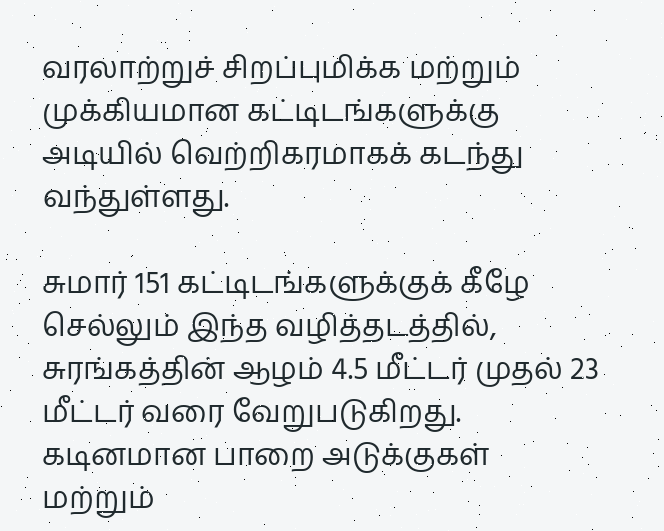வரலாற்றுச் சிறப்புமிக்க மற்றும் முக்கியமான கட்டிடங்களுக்கு அடியில் வெற்றிகரமாகக் கடந்து வந்துள்ளது.

சுமார் 151 கட்டிடங்களுக்குக் கீழே செல்லும் இந்த வழித்தடத்தில், சுரங்கத்தின் ஆழம் 4.5 மீட்டர் முதல் 23 மீட்டர் வரை வேறுபடுகிறது. கடினமான பாறை அடுக்குகள் மற்றும்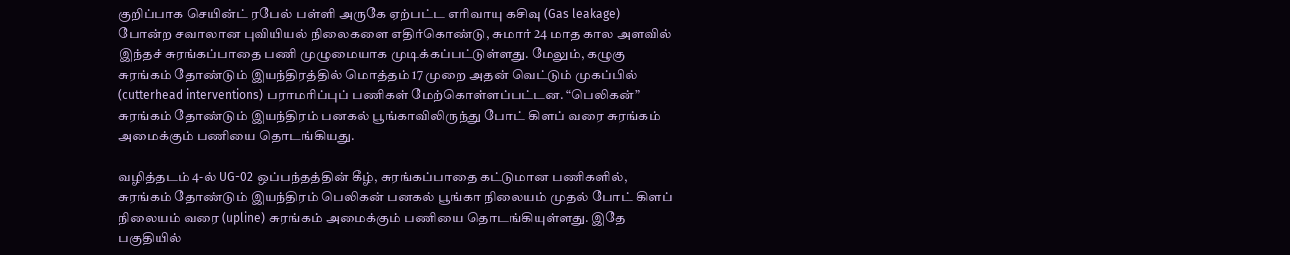குறிப்பாக செயின்ட் ரபேல் பள்ளி அருகே ஏற்பட்ட எரிவாயு கசிவு (Gas leakage) போன்ற சவாலான புவியியல் நிலைகளை எதிர்கொண்டு, சுமார் 24 மாத கால அளவில் இந்தச் சுரங்கப்பாதை பணி முழுமையாக முடிக்கப்பட்டுள்ளது. மேலும், கழுகு சுரங்கம் தோண்டும் இயந்திரத்தில் மொத்தம் 17 முறை அதன் வெட்டும் முகப்பில் (cutterhead interventions) பராமரிப்புப் பணிகள் மேற்கொள்ளப்பட்டன. “பெலிகன்” சுரங்கம் தோண்டும் இயந்திரம் பனகல் பூங்காவிலிருந்து போட் கிளப் வரை சுரங்கம் அமைக்கும் பணியை தொடங்கியது.

வழித்தடம் 4-ல் UG-02 ஒப்பந்தத்தின் கீழ், சுரங்கப்பாதை கட்டுமான பணிகளில், சுரங்கம் தோண்டும் இயந்திரம் பெலிகன் பனகல் பூங்கா நிலையம் முதல் போட் கிளப் நிலையம் வரை (upline) சுரங்கம் அமைக்கும் பணியை தொடங்கியுள்ளது. இதே பகுதியில்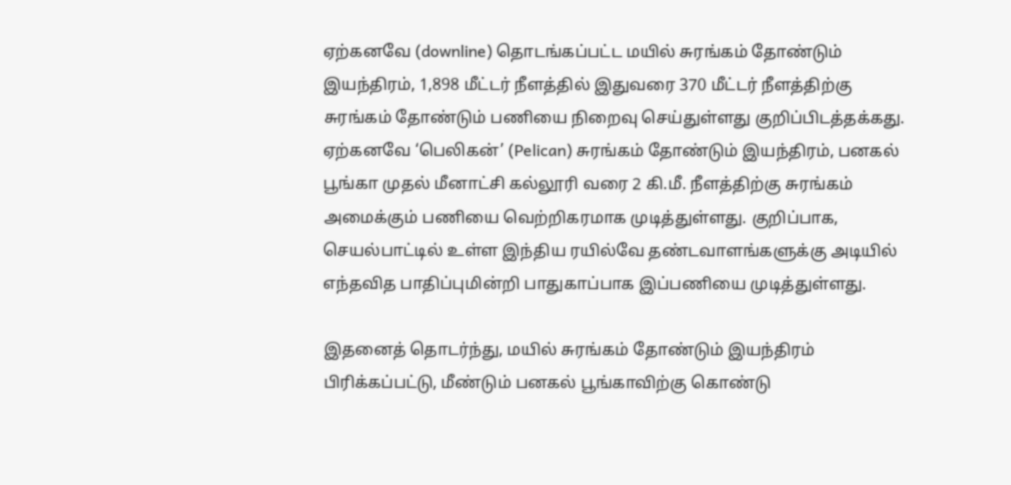ஏற்கனவே (downline) தொடங்கப்பட்ட மயில் சுரங்கம் தோண்டும் இயந்திரம், 1,898 மீட்டர் நீளத்தில் இதுவரை 370 மீட்டர் நீளத்திற்கு சுரங்கம் தோண்டும் பணியை நிறைவு செய்துள்ளது குறிப்பிடத்தக்கது. ஏற்கனவே ‘பெலிகன்’ (Pelican) சுரங்கம் தோண்டும் இயந்திரம், பனகல் பூங்கா முதல் மீனாட்சி கல்லூரி வரை 2 கி.மீ. நீளத்திற்கு சுரங்கம் அமைக்கும் பணியை வெற்றிகரமாக முடித்துள்ளது. குறிப்பாக, செயல்பாட்டில் உள்ள இந்திய ரயில்வே தண்டவாளங்களுக்கு அடியில் எந்தவித பாதிப்புமின்றி பாதுகாப்பாக இப்பணியை முடித்துள்ளது.

இதனைத் தொடர்ந்து, மயில் சுரங்கம் தோண்டும் இயந்திரம் பிரிக்கப்பட்டு, மீண்டும் பனகல் பூங்காவிற்கு கொண்டு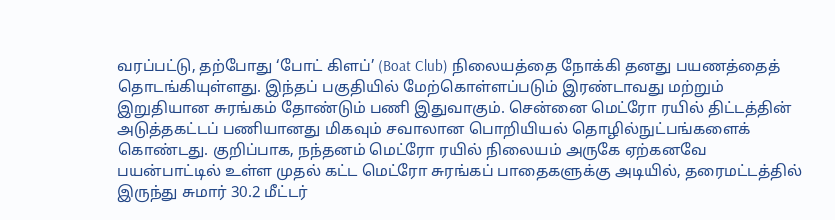வரப்பட்டு, தற்போது ‘போட் கிளப்’ (Boat Club) நிலையத்தை நோக்கி தனது பயணத்தைத் தொடங்கியுள்ளது. இந்தப் பகுதியில் மேற்கொள்ளப்படும் இரண்டாவது மற்றும் இறுதியான சுரங்கம் தோண்டும் பணி இதுவாகும். சென்னை மெட்ரோ ரயில் திட்டத்தின் அடுத்தகட்டப் பணியானது மிகவும் சவாலான பொறியியல் தொழில்நுட்பங்களைக் கொண்டது. குறிப்பாக, நந்தனம் மெட்ரோ ரயில் நிலையம் அருகே ஏற்கனவே பயன்பாட்டில் உள்ள முதல் கட்ட மெட்ரோ சுரங்கப் பாதைகளுக்கு அடியில், தரைமட்டத்தில் இருந்து சுமார் 30.2 மீட்டர்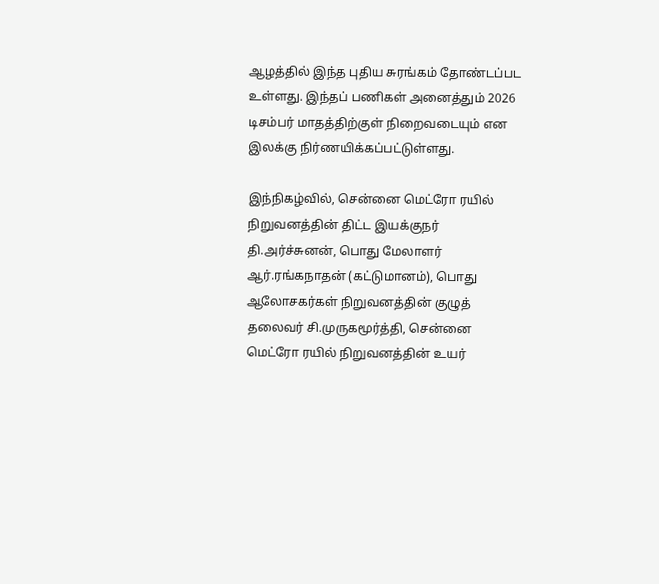ஆழத்தில் இந்த புதிய சுரங்கம் தோண்டப்பட உள்ளது. இந்தப் பணிகள் அனைத்தும் 2026 டிசம்பர் மாதத்திற்குள் நிறைவடையும் என இலக்கு நிர்ணயிக்கப்பட்டுள்ளது.

இந்நிகழ்வில், சென்னை மெட்ரோ ரயில் நிறுவனத்தின் திட்ட இயக்குநர் தி.அர்ச்சுனன், பொது மேலாளர் ஆர்.ரங்கநாதன் (கட்டுமானம்), பொது ஆலோசகர்கள் நிறுவனத்தின் குழுத் தலைவர் சி.முருகமூர்த்தி, சென்னை மெட்ரோ ரயில் நிறுவனத்தின் உயர்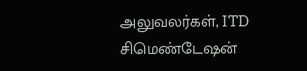அலுவலர்கள், ITD சிமெண்டேஷன்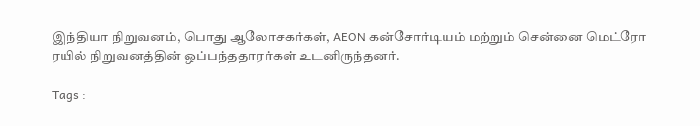இந்தியா நிறுவனம், பொது ஆலோசகர்கள், AEON கன்சோர்டியம் மற்றும் சென்னை மெட்ரோ ரயில் நிறுவனத்தின் ஒப்பந்ததாரர்கள் உடனிருந்தனர்.

Tags :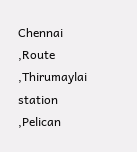Chennai ,Route ,Thirumaylai station ,Pelican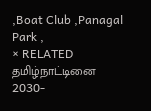,Boat Club ,Panagal Park ,
× RELATED தமிழ்நாட்டினை 2030-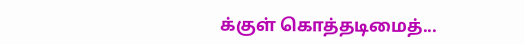க்குள் கொத்தடிமைத்...